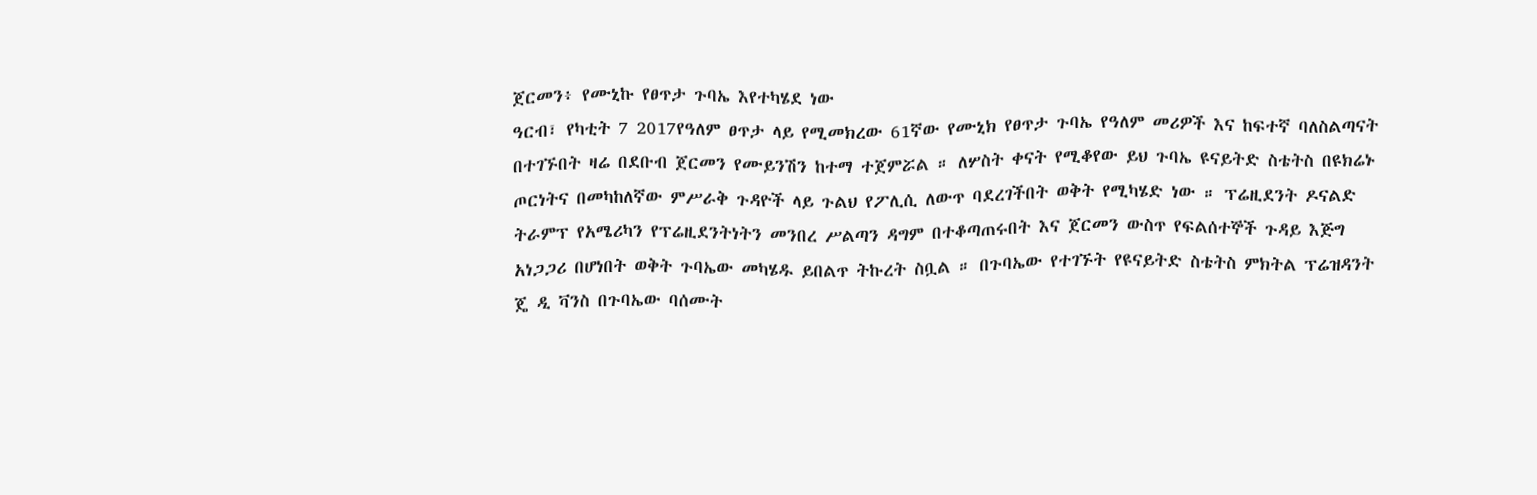ጀርመን፥ የሙኒኩ የፀጥታ ጉባኤ እየተካሄደ ነው
ዓርብ፣ የካቲት 7 2017የዓለም ፀጥታ ላይ የሚመክረው 61ኛው የሙኒክ የፀጥታ ጉባኤ የዓለም መሪዎች እና ከፍተኛ ባለስልጣናት በተገኙበት ዛሬ በደቡብ ጀርመን የሙይንሽን ከተማ ተጀምሯል ። ለሦስት ቀናት የሚቆየው ይህ ጉባኤ ዩናይትድ ስቴትስ በዩክሬኑ ጦርነትና በመካከለኛው ምሥራቅ ጉዳዮች ላይ ጉልህ የፖሊሲ ለውጥ ባደረገችበት ወቅት የሚካሄድ ነው ። ፕሬዚደንት ዶናልድ ትራምፕ የአሜሪካን የፕሬዚደንትነትን መንበረ ሥልጣን ዳግም በተቆጣጠሩበት እና ጀርመን ውስጥ የፍልሰተኞች ጉዳይ እጅግ አነጋጋሪ በሆነበት ወቅት ጉባኤው መካሄዱ ይበልጥ ትኩረት ስቧል ። በጉባኤው የተገኙት የዩናይትድ ስቴትስ ምክትል ፕሬዝዳንት ጄ ዲ ቫንስ በጉባኤው ባሰሙት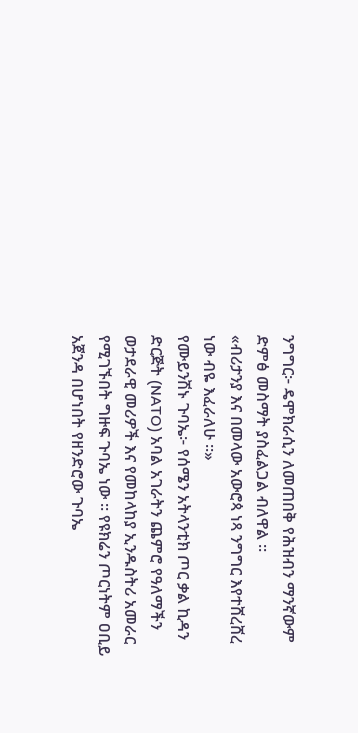ንግግር፦ ዴሞክራሲን ለመጠበቅ የሕዝብን ማንኛውም ድምፅ መስማት ያስፈልጋል ብለዋል ።
«ብሪታንያ እና በመላው አውሮጳ ነጻ ንግግር እየተሸረሸረ ነው ብዬ እፈራለሁ ።»
የሙይንሽኑ ጉባኤ፦ የሰሜን አትላንቲክ ጦር ቃል ኪዳን ድርጅት (NATO) አባል አገራትን ጨምሮ የዓለማችን ወታደራዊ መሪዎች እና የመከላከያ ኢንዱስትሪ አመራር የሚገኙበት ግዙፍ ጉባኤ ነው ። የዩክሬን ጦርነትም ዐቢይ አጀንዳ በሆነበት የዘንድሮው ጉባኤ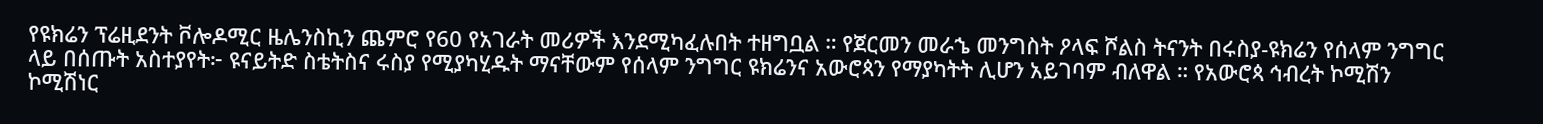የዩክሬን ፕሬዚደንት ቮሎዶሚር ዜሌንስኪን ጨምሮ የ60 የአገራት መሪዎች እንደሚካፈሉበት ተዘግቧል ። የጀርመን መራኄ መንግስት ዖላፍ ሾልስ ትናንት በሩስያ-ዩክሬን የሰላም ንግግር ላይ በሰጡት አስተያየት፦ ዩናይትድ ስቴትስና ሩስያ የሚያካሂዱት ማናቸውም የሰላም ንግግር ዩክሬንና አውሮጳን የማያካትት ሊሆን አይገባም ብለዋል ። የአውሮጳ ኅብረት ኮሚሽን ኮሚሽነር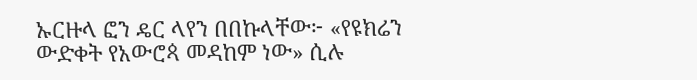ኡርዙላ ፎን ዴር ላየን በበኩላቸው፦ «የዩክሬን ውድቀት የአውሮጳ መዳከም ነው» ሲሉ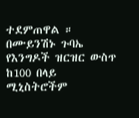ተደምጠዋል ። በሙይንሽኑ ጉባኤ የእንግዶች ዝርዝር ውስጥ ከ100 በላይ ሚኒስትሮችም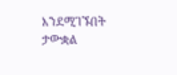እንደሚገኙበት ታውቋል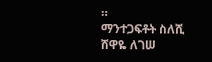።
ማንተጋፍቶት ስለሺ
ሸዋዬ ለገሠ